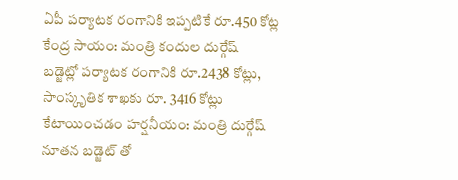ఏపీ పర్యాటక రంగానికి ఇప్పటికే రూ.450 కోట్ల కేంద్ర సాయం: మంత్రి కందుల దుర్గేష్
బడ్జెట్లో పర్యాటక రంగానికి రూ.2438 కోట్లు, సాంస్కృతిక శాఖకు రూ. 3416 కోట్లు కేటాయించడం హర్షనీయం: మంత్రి దుర్గేష్
నూతన బడ్జెట్ తో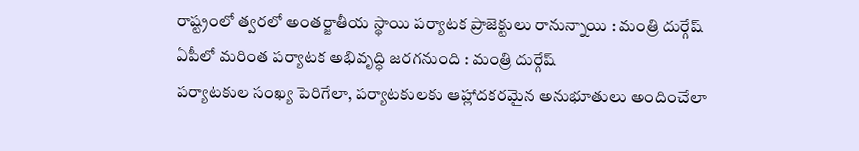రాష్ట్రంలో త్వరలో అంతర్జాతీయ స్థాయి పర్యాటక ప్రాజెక్టులు రానున్నాయి : మంత్రి దుర్గేష్
ఏపీలో మరింత పర్యాటక అభివృద్ధి జరగనుంది : మంత్రి దుర్గేష్
పర్యాటకుల సంఖ్య పెరిగేలా, పర్యాటకులకు ఆహ్లాదకరమైన అనుభూతులు అందించేలా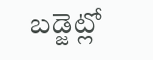బడ్జెట్లో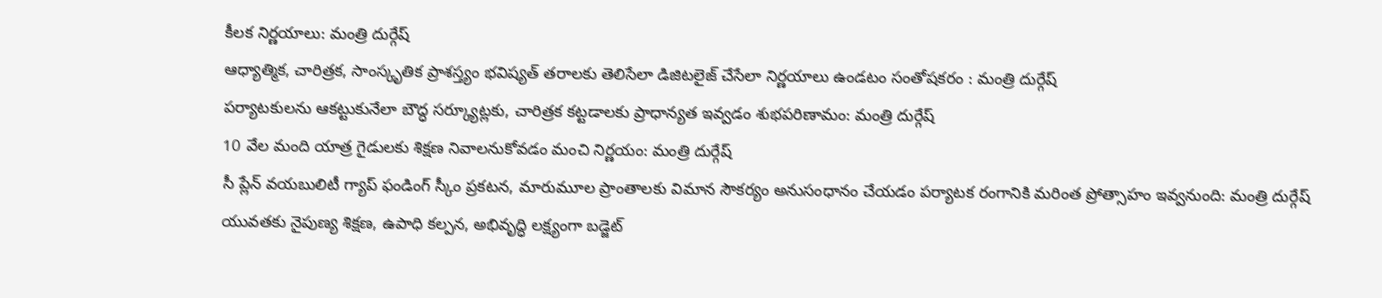కీలక నిర్ణయాలు: మంత్రి దుర్గేష్
ఆధ్యాత్మిక, చారిత్రక, సాంస్కృతిక ప్రాశస్త్యం భవిష్యత్ తరాలకు తెలిసేలా డిజిటలైజ్ చేసేలా నిర్ణయాలు ఉండటం సంతోషకరం : మంత్రి దుర్గేష్
పర్యాటకులను ఆకట్టుకునేలా బౌద్ధ సర్క్యూట్లకు, చారిత్రక కట్టడాలకు ప్రాధాన్యత ఇవ్వడం శుభపరిణామం: మంత్రి దుర్గేష్
10 వేల మంది యాత్ర గైడులకు శిక్షణ నివాలనుకోవడం మంచి నిర్ణయం: మంత్రి దుర్గేష్
సీ ప్లేన్ వయబులిటీ గ్యాప్ ఫండింగ్ స్కీం ప్రకటన, మారుమూల ప్రాంతాలకు విమాన సౌకర్యం అనుసంధానం చేయడం పర్యాటక రంగానికి మరింత ప్రోత్సాహం ఇవ్వనుంది: మంత్రి దుర్గేష్
యువతకు నైపుణ్య శిక్షణ, ఉపాధి కల్పన, అభివృద్ధి లక్ష్యంగా బడ్జెట్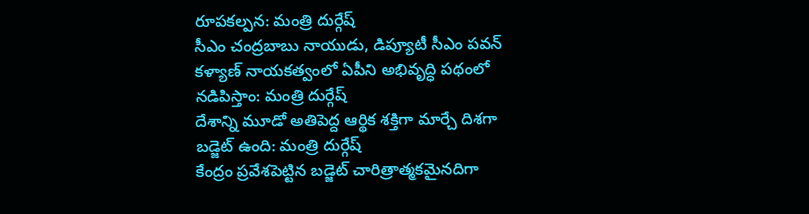రూపకల్పన: మంత్రి దుర్గేష్
సీఎం చంద్రబాబు నాయుడు, డిప్యూటీ సీఎం పవన్ కళ్యాణ్ నాయకత్వంలో ఏపీని అభివృద్ధి పథంలో నడిపిస్తాం: మంత్రి దుర్గేష్
దేశాన్ని మూడో అతిపెద్ద ఆర్థిక శక్తిగా మార్చే దిశగా బడ్జెట్ ఉంది: మంత్రి దుర్గేష్
కేంద్రం ప్రవేశపెట్టిన బడ్జెట్ చారిత్రాత్మకమైనదిగా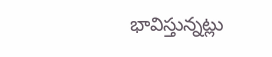భావిస్తున్నట్లు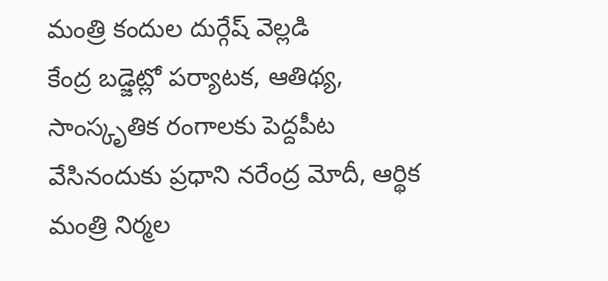మంత్రి కందుల దుర్గేష్ వెల్లడి
కేంద్ర బడ్జెట్లో పర్యాటక, ఆతిథ్య, సాంస్కృతిక రంగాలకు పెద్దపీట వేసినందుకు ప్రధాని నరేంద్ర మోదీ, ఆర్థిక మంత్రి నిర్మల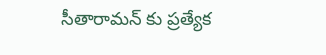సీతారామన్ కు ప్రత్యేక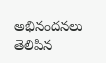అభినందనలు తెలిపిన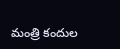మంత్రి కందుల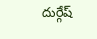దుర్గేష్